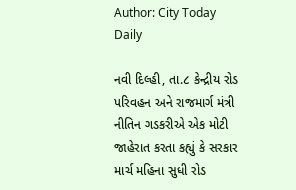Author: City Today Daily

નવી દિલ્હી, તા.૮ કેન્દ્રીય રોડ પરિવહન અને રાજમાર્ગ મંત્રી નીતિન ગડકરીએ એક મોટી જાહેરાત કરતા કહ્યું કે સરકાર માર્ચ મહિના સુધી રોડ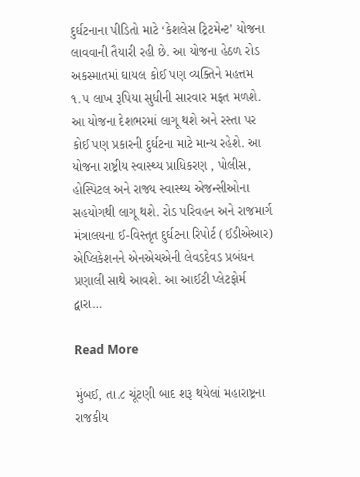દુર્ઘટનાના પીડિતો માટે ‘કેશલેસ ટ્રિટમેન્ટ’ યોજના લાવવાની તૈયારી રહી છે. આ યોજના હેઠળ રોડ અકસ્માતમાં ઘાયલ કોઈ પણ વ્યક્તિને મહત્તમ ૧.૫ લાખ રૂપિયા સુધીની સારવાર મફત મળશે. આ યોજના દેશભરમાં લાગૂ થશે અને રસ્તા પર કોઈ પણ પ્રકારની દુર્ઘટના માટે માન્ય રહેશે. આ યોજના રાષ્ટ્રીય સ્વાસ્થ્ય પ્રાધિકરણ , પોલીસ, હોસ્પિટલ અને રાજ્ય સ્વાસ્થ્ય એજન્સીઓના સહયોગથી લાગૂ થશે. રોડ પરિવહન અને રાજમાર્ગ મંત્રાલયના ઈ-વિસ્તૃત દુર્ઘટના રિપોર્ટ (ઈડીએઆર) એપ્લિકેશનને એનએચએની લેવડદેવડ પ્રબંધન પ્રણાલી સાથે આવશે. આ આઈટી પ્લેટફોર્મ દ્વારા…

Read More

મુંબઈ, તા.૮ ચૂંટણી બાદ શરૂ થયેલાં મહારાષ્ટ્રના રાજકીય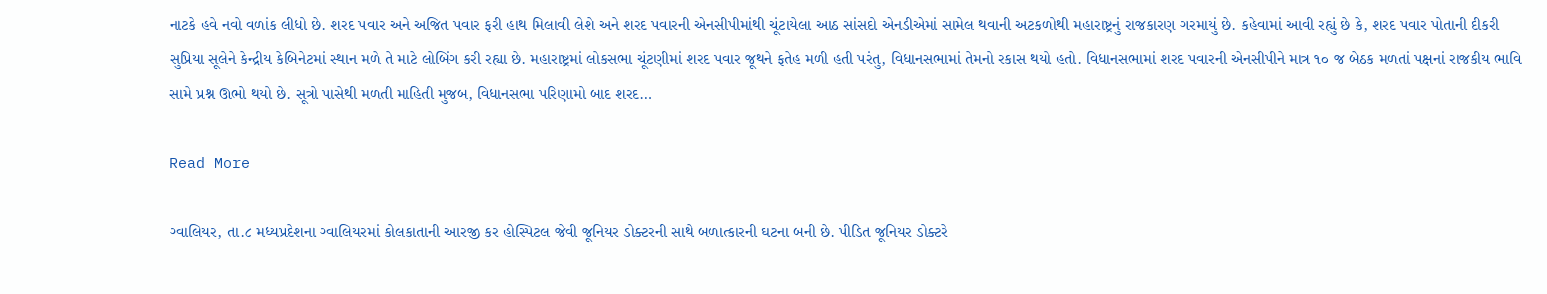નાટકે હવે નવો વળાંક લીધો છે. શરદ પવાર અને અજિત પવાર ફરી હાથ મિલાવી લેશે અને શરદ પવારની એનસીપીમાંથી ચૂંટાયેલા આઠ સાંસદો એનડીએમાં સામેલ થવાની અટકળોથી મહારાષ્ટ્રનું રાજકારણ ગરમાયું છે. કહેવામાં આવી રહ્યું છે કે, શરદ પવાર પોતાની દીકરી સુપ્રિયા સૂલેને કેન્દ્રીય કેબિનેટમાં સ્થાન મળે તે માટે લોબિંગ કરી રહ્યા છે. મહારાષ્ટ્રમાં લોકસભા ચૂંટણીમાં શરદ પવાર જૂથને ફતેહ મળી હતી પરંતુ, વિધાનસભામાં તેમનો રકાસ થયો હતો. વિધાનસભામાં શરદ પવારની એનસીપીને માત્ર ૧૦ જ બેઠક મળતાં પક્ષનાં રાજકીય ભાવિ સામે પ્રશ્ન ઊભો થયો છે. સૂત્રો પાસેથી મળતી માહિતી મુજબ, વિધાનસભા પરિણામો બાદ શરદ…

Read More

ગ્વાલિયર, તા.૮ મધ્યપ્રદેશના ગ્વાલિયરમાં કોલકાતાની આરજી કર હોસ્પિટલ જેવી જૂનિયર ડોક્ટરની સાથે બળાત્કારની ઘટના બની છે. પીડિત જૂનિયર ડોક્ટરે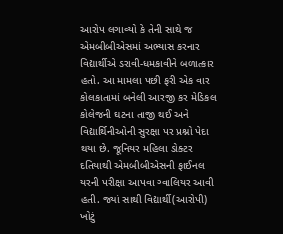આરોપ લગાવ્યો કે તેની સાથે જ એમબીબીએસમાં અભ્યાસ કરનાર વિદ્યાર્થીએ ડરાવી-ધમકાવીને બળાત્કાર હતો. આ મામલા પછી ફરી એક વાર કોલકાતામાં બનેલી આરજી કર મેડિકલ કોલેજની ઘટના તાજી થઈ અને વિદ્યાર્થિનીઓની સુરક્ષા પર પ્રશ્નો પેદા થયા છે. જૂનિયર મહિલા ડોક્ટર દતિયાથી એમબીબીએસની ફાઈનલ યરની પરીક્ષા આપવા ગ્વાલિયર આવી હતી. જ્યાં સાથી વિદ્યાર્થી(આરોપી) ખોટું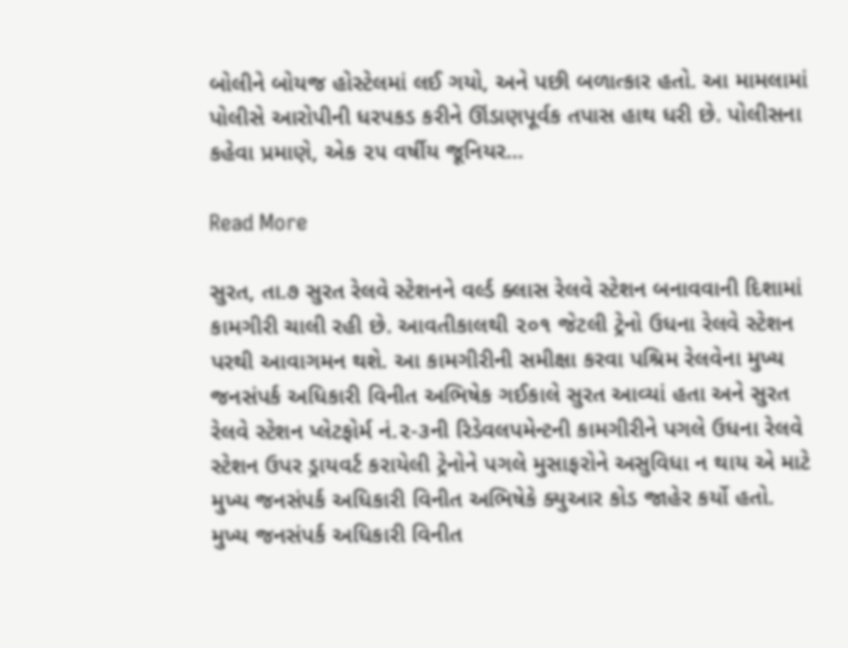બોલીને બોયજ હોસ્ટેલમાં લઈ ગયો, અને પછી બળાત્કાર હતો. આ મામલામાં પોલીસે આરોપીની ધરપકડ કરીને ઊંડાણપૂર્વક તપાસ હાથ ધરી છે. પોલીસના કહેવા પ્રમાણે, એક ૨૫ વર્ષીય જૂનિયર…

Read More

સુરત, તા.૭ સુરત રેલવે સ્ટેશનને વર્લ્ડ ક્લાસ રેલવે સ્ટેશન બનાવવાની દિશામાં કામગીરી ચાલી રહી છે. આવતીકાલથી ૨૦૧ જેટલી ટ્રેનો ઉધના રેલવે સ્ટેશન પરથી આવાગમન થશે. આ કામગીરીની સમીક્ષા કરવા પશ્રિમ રેલવેના મુખ્ય જનસંપર્ક અધિકારી વિનીત અભિષેક ગઈકાલે સુરત આવ્યાં હતા અને સુરત રેલવે સ્ટેશન પ્લેટફોર્મ નં.૨-૩ની રિડેવલપમેન્ટની કામગીરીને પગલે ઉધના રેલવે સ્ટેશન ઉપર ડ્રાયવર્ટ કરાયેલી ટ્રેનોને પગલે મુસાફરોને અસુવિધા ન થાય એ માટે મુખ્ય જનસંપર્ક અધિકારી વિનીત અભિષેકે ક્યુઆર કોડ જાહેર કર્યો હતો. મુખ્ય જનસંપર્ક અધિકારી વિનીત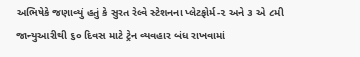અભિષેકે જણાવ્યું હતું કે સુરત રેલ્વે સ્ટેશનના પ્લેટફોર્મ-૨ અને ૩ એ ૮મી જાન્યુઆરીથી ૬૦ દિવસ માટે ટ્રેન વ્યવહાર બંધ રાખવામાં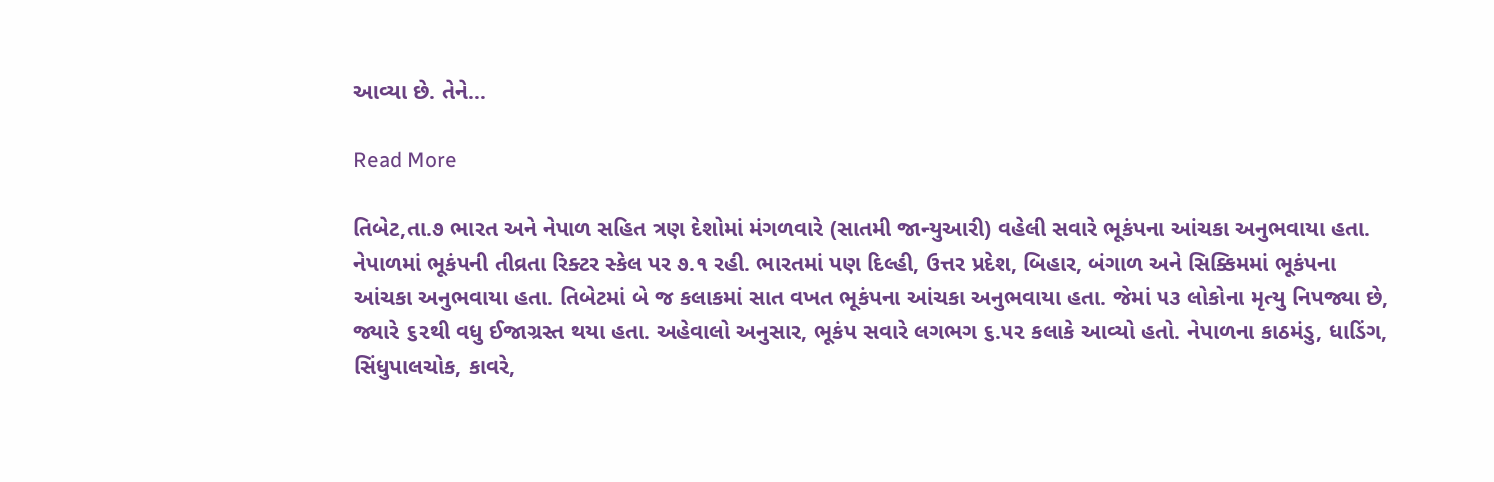આવ્યા છે. તેને…

Read More

તિબેટ,તા.૭ ભારત અને નેપાળ સહિત ત્રણ દેશોમાં મંગળવારે (સાતમી જાન્યુઆરી) વહેલી સવારે ભૂકંપના આંચકા અનુભવાયા હતા. નેપાળમાં ભૂકંપની તીવ્રતા રિક્ટર સ્કેલ પર ૭.૧ રહી. ભારતમાં પણ દિલ્હી, ઉત્તર પ્રદેશ, બિહાર, બંગાળ અને સિક્કિમમાં ભૂકંપના આંચકા અનુભવાયા હતા. તિબેટમાં બે જ કલાકમાં સાત વખત ભૂકંપના આંચકા અનુભવાયા હતા. જેમાં ૫૩ લોકોના મૃત્યુ નિપજ્યા છે, જ્યારે ૬૨થી વધુ ઈજાગ્રસ્ત થયા હતા. અહેવાલો અનુસાર, ભૂકંપ સવારે લગભગ ૬.૫૨ કલાકે આવ્યો હતો. નેપાળના કાઠમંડુ, ધાડિંગ, સિંધુપાલચોક, કાવરે,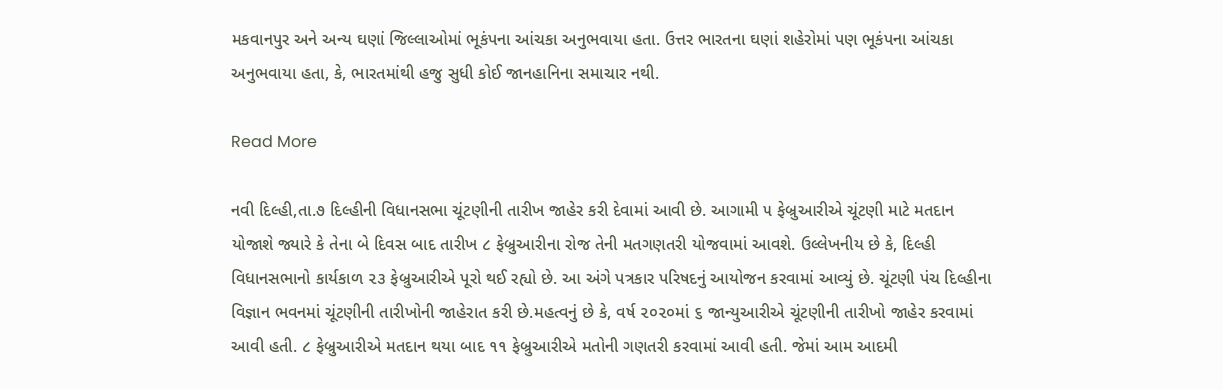મકવાનપુર અને અન્ય ઘણાં જિલ્લાઓમાં ભૂકંપના આંચકા અનુભવાયા હતા. ઉત્તર ભારતના ઘણાં શહેરોમાં પણ ભૂકંપના આંચકા અનુભવાયા હતા, કે, ભારતમાંથી હજુ સુધી કોઈ જાનહાનિના સમાચાર નથી.

Read More

નવી દિલ્હી,તા.૭ દિલ્હીની વિધાનસભા ચૂંટણીની તારીખ જાહેર કરી દેવામાં આવી છે. આગામી ૫ ફેબ્રુઆરીએ ચૂંટણી માટે મતદાન યોજાશે જ્યારે કે તેના બે દિવસ બાદ તારીખ ૮ ફેબ્રુઆરીના રોજ તેની મતગણતરી યોજવામાં આવશે. ઉલ્લેખનીય છે કે, દિલ્હી વિધાનસભાનો કાર્યકાળ ૨૩ ફેબ્રુઆરીએ પૂરો થઈ રહ્યો છે. આ અંગે પત્રકાર પરિષદનું આયોજન કરવામાં આવ્યું છે. ચૂંટણી પંચ દિલ્હીના વિજ્ઞાન ભવનમાં ચૂંટણીની તારીખોની જાહેરાત કરી છે.મહત્વનું છે કે, વર્ષ ૨૦૨૦માં ૬ જાન્યુઆરીએ ચૂંટણીની તારીખો જાહેર કરવામાં આવી હતી. ૮ ફેબ્રુઆરીએ મતદાન થયા બાદ ૧૧ ફેબ્રુઆરીએ મતોની ગણતરી કરવામાં આવી હતી. જેમાં આમ આદમી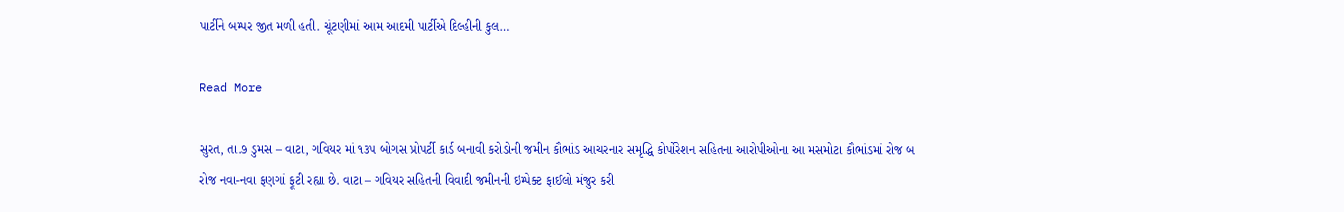પાર્ટીને બમ્પર જીત મળી હતી. ચૂંટણીમાં આમ આદમી પાર્ટીએ દિલ્હીની કુલ…

Read More

સુરત, તા.૭ ડુમસ – વાટા, ગવિયર માં ૧૩૫ બોગસ પ્રોપર્ટી કાર્ડ બનાવી કરોડોની જમીન કૌભાંડ આચરનાર સમૃદ્ધિ કોર્પોરેશન સહિતના આરોપીઓના આ મસમોટા કૌભાંડમાં રોજ બ રોજ નવા-નવા ફણગાં ફૂટી રહ્યા છે. વાટા – ગવિયર સહિતની વિવાદી જમીનની ઇમ્પેક્ટ ફાઈલો મંજુર કરી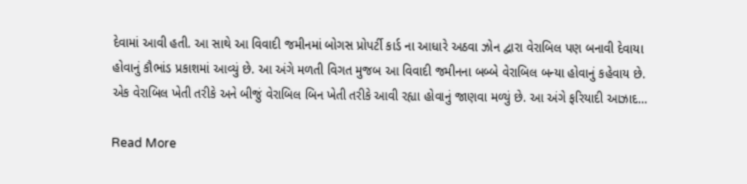દેવામાં આવી હતી. આ સાથે આ વિવાદી જમીનમાં બોગસ પ્રોપર્ટી કાર્ડ ના આધારે અઠવા ઝોન દ્વારા વેરાબિલ પણ બનાવી દેવાયા હોવાનું કૌભાંડ પ્રકાશમાં આવ્યું છે. આ અંગે મળતી વિગત મુજબ આ વિવાદી જમીનના બબ્બે વેરાબિલ બન્યા હોવાનું કહેવાય છે. એક વેરાબિલ ખેતી તરીકે અને બીજું વેરાબિલ બિન ખેતી તરીકે આવી રહ્યા હોવાનું જાણવા મળ્યું છે. આ અંગે ફરિયાદી આઝાદ…

Read More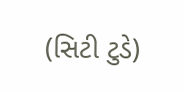(સિટી ટુડે)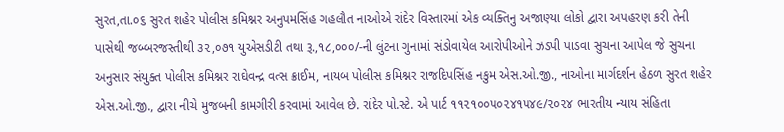સુરત,તા.૦૬ સુરત શહેર પોલીસ કમિશ્નર અનુપમસિંહ ગહલૌત નાઓએ રાંદેર વિસ્તારમાં એક વ્યક્તિનુ અજાણ્યા લોકો દ્વારા અપહરણ કરી તેની પાસેથી જબ્બરજસ્તીથી ૩૨,૦૭૧ યુએસડીટી તથા રૂ.,૧૮,૦૦૦/-ની લુંટના ગુનામાં સંડોવાયેલ આરોપીઓને ઝડપી પાડવા સુચના આપેલ જે સુચના અનુસાર સંયુક્ત પોલીસ કમિશ્નર રાઘેવન્દ્ર વત્સ ક્રાઈમ, નાયબ પોલીસ કમિશ્નર રાજદિપસિંહ નકુમ એસ.ઓ.જી., નાઓના માર્ગદર્શન હેઠળ સુરત શહેર એસ.ઓ.જી., દ્વારા નીચે મુજબની કામગીરી કરવામાં આવેલ છે. રાંદેર પો.સ્ટે. એ પાર્ટ ૧૧૨૧૦૦૫૦૨૪૧૫૪૯/૨૦૨૪ ભારતીય ન્યાય સંહિતા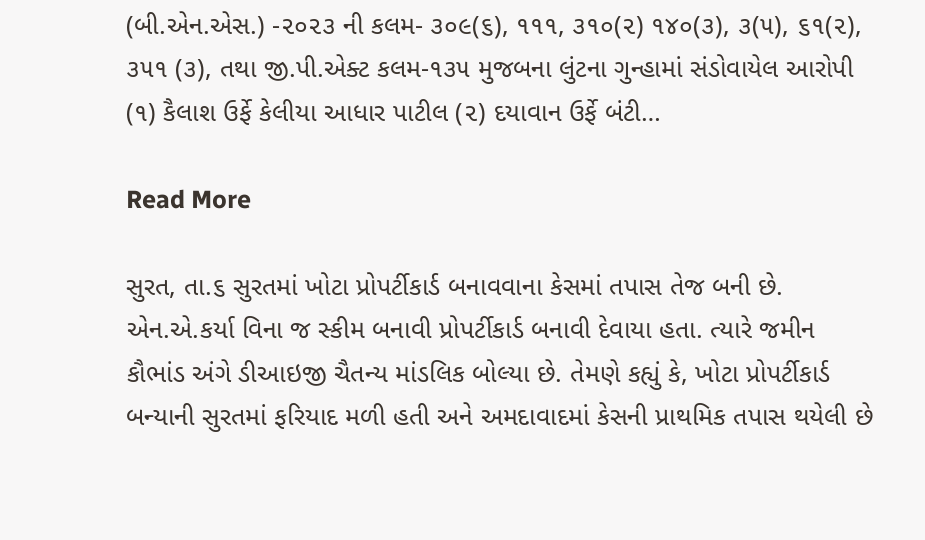(બી.એન.એસ.) -૨૦૨૩ ની કલમ- ૩૦૯(૬), ૧૧૧, ૩૧૦(૨) ૧૪૦(૩), ૩(૫), ૬૧(૨), ૩૫૧ (૩), તથા જી.પી.એક્ટ કલમ-૧૩૫ મુજબના લુંટના ગુન્હામાં સંડોવાયેલ આરોપી (૧) કૈલાશ ઉર્ફે કેલીયા આધાર પાટીલ (૨) દયાવાન ઉર્ફે બંટી…

Read More

સુરત, તા.૬ સુરતમાં ખોટા પ્રોપર્ટીકાર્ડ બનાવવાના કેસમાં તપાસ તેજ બની છે. એન.એ.કર્યા વિના જ સ્કીમ બનાવી પ્રોપર્ટીકાર્ડ બનાવી દેવાયા હતા. ત્યારે જમીન કૌભાંડ અંગે ડીઆઇજી ચૈતન્ય માંડલિક બોલ્યા છે. તેમણે કહ્યું કે, ખોટા પ્રોપર્ટીકાર્ડ બન્યાની સુરતમાં ફરિયાદ મળી હતી અને અમદાવાદમાં કેસની પ્રાથમિક તપાસ થયેલી છે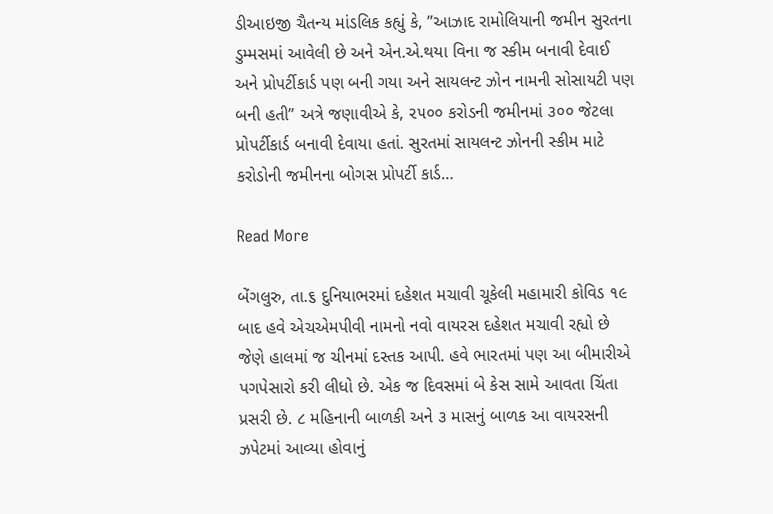ડીઆઇજી ચૈતન્ય માંડલિક કહ્યું કે, ”આઝાદ રામોલિયાની જમીન સુરતના ડુમ્મસમાં આવેલી છે અને એન.એ.થયા વિના જ સ્કીમ બનાવી દેવાઈ અને પ્રોપર્ટીકાર્ડ પણ બની ગયા અને સાયલન્ટ ઝોન નામની સોસાયટી પણ બની હતી” અત્રે જણાવીએ કે, ૨૫૦૦ કરોડની જમીનમાં ૩૦૦ જેટલા પ્રોપર્ટીકાર્ડ બનાવી દેવાયા હતાં. સુરતમાં સાયલન્ટ ઝોનની સ્કીમ માટે કરોડોની જમીનના બોગસ પ્રોપર્ટી કાર્ડ…

Read More

બેંગલુરુ, તા.૬ દુનિયાભરમાં દહેશત મચાવી ચૂકેલી મહામારી કોવિડ ૧૯ બાદ હવે એચએમપીવી નામનો નવો વાયરસ દહેશત મચાવી રહ્યો છે જેણે હાલમાં જ ચીનમાં દસ્તક આપી. હવે ભારતમાં પણ આ બીમારીએ પગપેસારો કરી લીધો છે. એક જ દિવસમાં બે કેસ સામે આવતા ચિંતા પ્રસરી છે. ૮ મહિનાની બાળકી અને ૩ માસનું બાળક આ વાયરસની ઝપેટમાં આવ્યા હોવાનું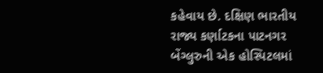કહેવાય છે. દક્ષિણ ભારતીય રાજ્ય કર્ણાટકના પાટનગર બેંગ્લુરુની એક હોસ્પિટલમાં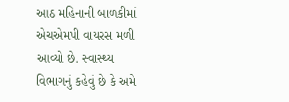આઠ મહિનાની બાળકીમાં એચએમપી વાયરસ મળી આવ્યો છે. સ્વાસ્થ્ય વિભાગનું કહેવું છે કે અમે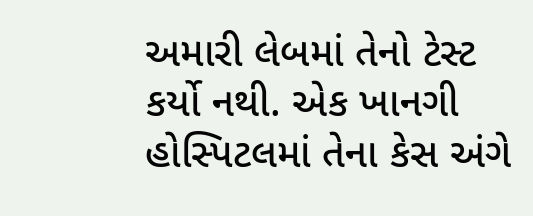અમારી લેબમાં તેનો ટેસ્ટ કર્યો નથી. એક ખાનગી હોસ્પિટલમાં તેના કેસ અંગે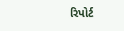રિપોર્ટ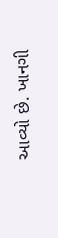આવ્યો છે. ખાનગી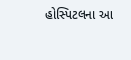હોસ્પિટલના આ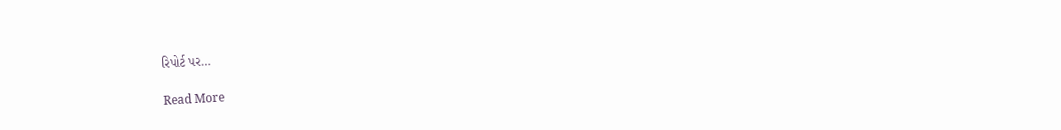રિપોર્ટ પર…

Read More